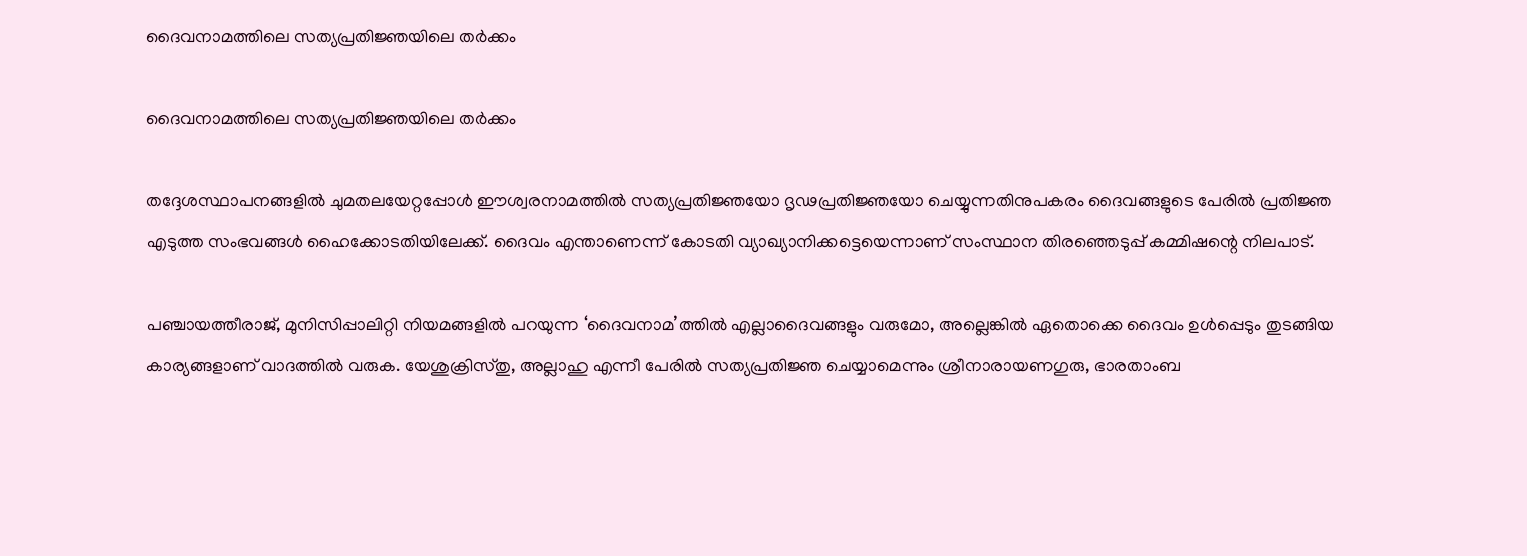ദൈവനാമത്തിലെ സത്യപ്രതിജ്ഞയിലെ തര്‍ക്കം

ദൈവനാമത്തിലെ സത്യപ്രതിജ്ഞയിലെ തര്‍ക്കം

തദ്ദേശസ്ഥാപനങ്ങളില്‍ ചുമതലയേറ്റപ്പോള്‍ ഈശ്വരനാമത്തില്‍ സത്യപ്രതിജ്ഞയോ ദൃഢപ്രതിജ്ഞയോ ചെയ്യുന്നതിനുപകരം ദൈവങ്ങളുടെ പേരില്‍ പ്രതിജ്ഞ എടുത്ത സംഭവങ്ങള്‍ ഹൈക്കോടതിയിലേക്ക്. ദൈവം എന്താണെന്ന് കോടതി വ്യാഖ്യാനിക്കട്ടെയെന്നാണ് സംസ്ഥാന തിരഞ്ഞെടുപ്പ് കമ്മിഷന്റെ നിലപാട്.

പഞ്ചായത്തീരാജ്, മുനിസിപ്പാലിറ്റി നിയമങ്ങളില്‍ പറയുന്ന ‘ദൈവനാമ’ത്തില്‍ എല്ലാദൈവങ്ങളും വരുമോ, അല്ലെങ്കില്‍ ഏതൊക്കെ ദൈവം ഉള്‍പ്പെടും തുടങ്ങിയ കാര്യങ്ങളാണ് വാദത്തില്‍ വരുക. യേശുക്രിസ്തു, അല്ലാഹു എന്നീ പേരില്‍ സത്യപ്രതിജ്ഞ ചെയ്യാമെന്നും ശ്രീനാരായണഗുരു, ഭാരതാംബ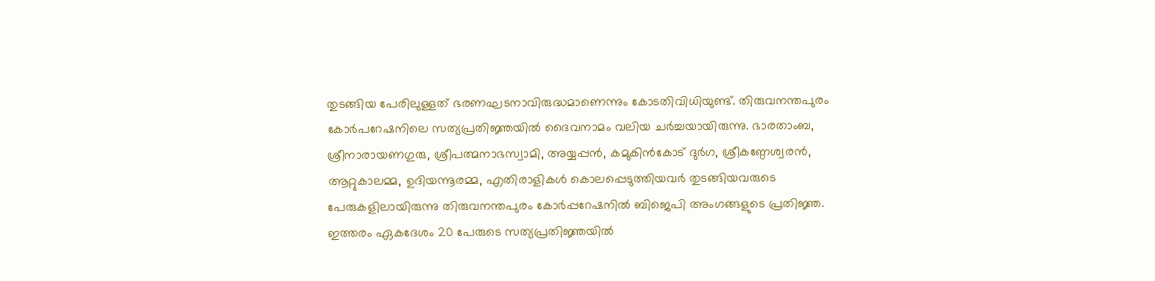തുടങ്ങിയ പേരിലുള്ളത് ഭരണഘടനാവിരുദ്ധമാണെന്നും കോടതിവിധിയുണ്ട്. തിരുവനന്തപുരം കോര്‍പറേഷനിലെ സത്യപ്രതിജ്ഞയില്‍ ദൈവനാമം വലിയ ചര്‍ച്ചയായിരുന്നു. ഭാരതാംബ, ശ്രീനാരായണഗുരു, ശ്രീപത്മനാഭസ്വാമി, അയ്യപ്പന്‍, കമുകിന്‍കോട് ദുര്‍ഗ, ശ്രീകണ്ഠേശ്വരന്‍, ആറ്റുകാലമ്മ, ഉദിയന്നൂരമ്മ, എതിരാളികള്‍ കൊലപ്പെടുത്തിയവര്‍ തുടങ്ങിയവരുടെ പേരുകളിലായിരുന്നു തിരുവനന്തപുരം കോര്‍പ്പറേഷനില്‍ ബിജെപി അംഗങ്ങളുടെ പ്രതിജ്ഞ. ഇത്തരം ഏകദേശം 20 പേരുടെ സത്യപ്രതിജ്ഞയില്‍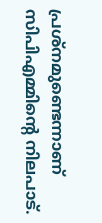പ്രശ്‌നമുണ്ടെന്നാണ് സിപിഎമ്മിന്റെ നിലപാട്.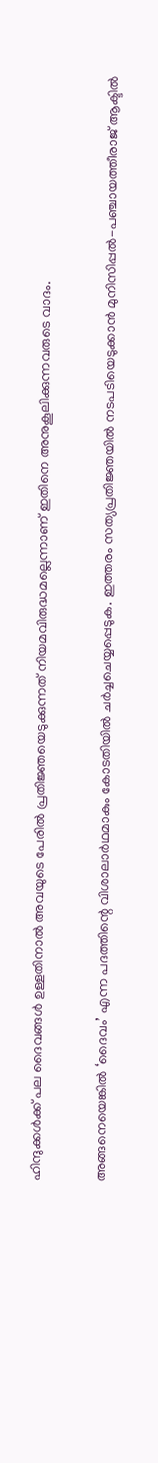ഹിന്ദുക്കള്‍ക്ക് പല ദൈവങ്ങള്‍ ഉള്ളതിനാല്‍ അവയുടെ പേരില്‍ പ്രതിജ്ഞയെടുക്കുന്നത് നിയമവിരുദ്ധമല്ലെന്നാണ് ഇതിനെ അനുകൂലിക്കുന്നവരുടെ വാദം.

അങ്ങനെയെങ്കില്‍ ‘ദൈവം’ എന്ന പദത്തിന്റെ വിശാലാര്‍ഥമാകും കോടതിയില്‍ ചര്‍ച്ചചെയ്യപ്പെടുക. ഇത്തരം സത്യപ്രതിജ്ഞയില്‍ നടപടിയെടുക്കാന്‍ മുനിസിപ്പല്‍-പഞ്ചായത്തീരാജ് ആക്ടില്‍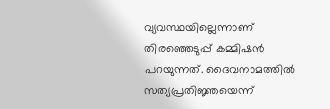വ്യവസ്ഥയില്ലെന്നാണ് തിരഞ്ഞെടുപ്പ് കമ്മിഷന്‍ പറയുന്നത്. ദൈവനാമത്തില്‍ സത്യപ്രതിജ്ഞയെന്ന്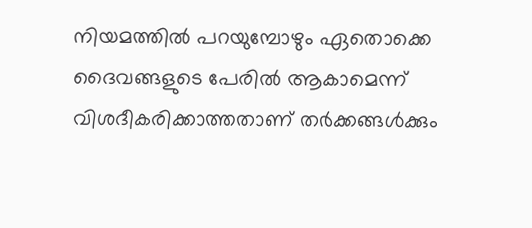നിയമത്തില്‍ പറയുമ്പോഴും ഏതൊക്കെ ദൈവങ്ങളുടെ പേരില്‍ ആകാമെന്ന് വിശദീകരിക്കാത്തതാണ് തര്‍ക്കങ്ങള്‍ക്കും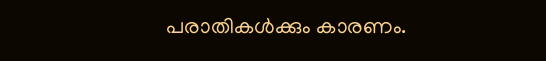പരാതികള്‍ക്കും കാരണം.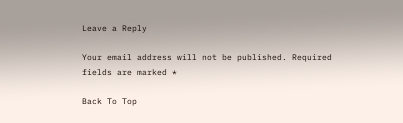Leave a Reply

Your email address will not be published. Required fields are marked *

Back To Top